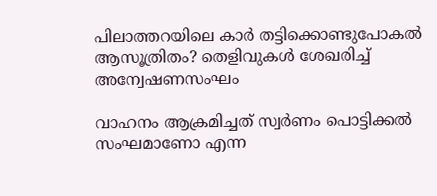പിലാത്തറയിലെ കാർ തട്ടിക്കൊണ്ടുപോകൽ ആസൂത്രിതം? തെളിവുകൾ ശേഖരിച്ച് അന്വേഷണസംഘം

വാഹനം ആക്രമിച്ചത് സ്വർണം പൊട്ടിക്കൽ സംഘമാണോ എന്ന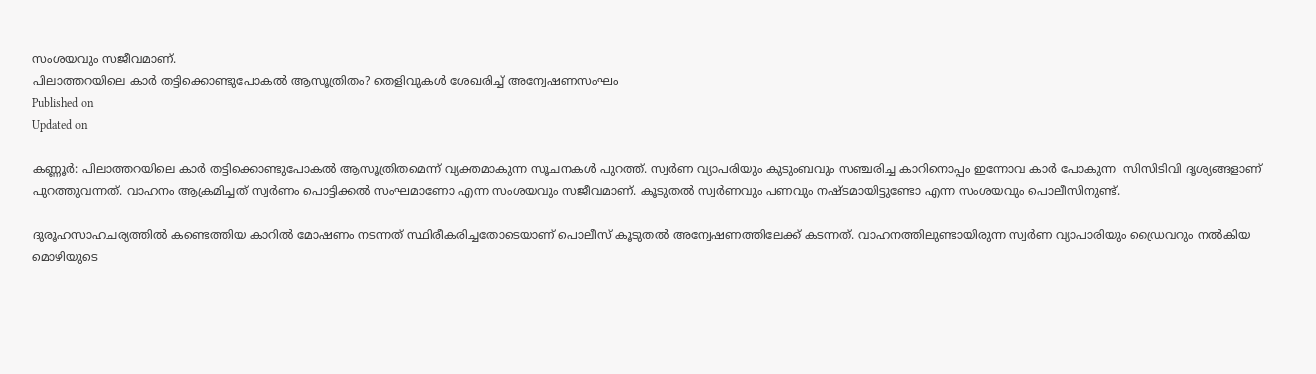സംശയവും സജീവമാണ്.
പിലാത്തറയിലെ കാർ തട്ടിക്കൊണ്ടുപോകൽ ആസൂത്രിതം? തെളിവുകൾ ശേഖരിച്ച് അന്വേഷണസംഘം
Published on
Updated on

കണ്ണൂർ: പിലാത്തറയിലെ കാർ തട്ടിക്കൊണ്ടുപോകൽ ആസൂത്രിതമെന്ന് വ്യക്തമാകുന്ന സൂചനകൾ പുറത്ത്. സ്വർണ വ്യാപരിയും കുടുംബവും സഞ്ചരിച്ച കാറിനൊപ്പം ഇന്നോവ കാർ പോകുന്ന  സിസിടിവി ദൃശ്യങ്ങളാണ് പുറത്തുവന്നത്. വാഹനം ആക്രമിച്ചത് സ്വർണം പൊട്ടിക്കൽ സംഘമാണോ എന്ന സംശയവും സജീവമാണ്. കൂടുതൽ സ്വർണവും പണവും നഷ്ടമായിട്ടുണ്ടോ എന്ന സംശയവും പൊലീസിനുണ്ട്.

ദുരൂഹസാഹചര്യത്തിൽ കണ്ടെത്തിയ കാറിൽ മോഷണം നടന്നത് സ്ഥിരീകരിച്ചതോടെയാണ് പൊലീസ് കൂടുതൽ അന്വേഷണത്തിലേക്ക് കടന്നത്. വാഹനത്തിലുണ്ടായിരുന്ന സ്വർണ വ്യാപാരിയും ഡ്രൈവറും നൽകിയ മൊഴിയുടെ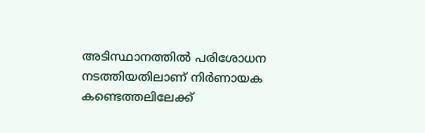അടിസ്ഥാനത്തിൽ പരിശോധന നടത്തിയതിലാണ് നിർണായക കണ്ടെത്തലിലേക്ക്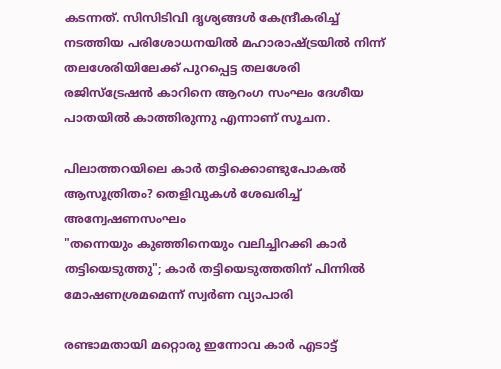കടന്നത്. സിസിടിവി ദൃശ്യങ്ങൾ കേന്ദ്രീകരിച്ച് നടത്തിയ പരിശോധനയിൽ മഹാരാഷ്ട്രയിൽ നിന്ന് തലശേരിയിലേക്ക് പുറപ്പെട്ട തലശേരി രജിസ്ട്രേഷൻ കാറിനെ ആറംഗ സംഘം ദേശീയ പാതയിൽ കാത്തിരുന്നു എന്നാണ് സൂചന.

പിലാത്തറയിലെ കാർ തട്ടിക്കൊണ്ടുപോകൽ ആസൂത്രിതം? തെളിവുകൾ ശേഖരിച്ച് അന്വേഷണസംഘം
"തന്നെയും കുഞ്ഞിനെയും വലിച്ചിറക്കി കാർ തട്ടിയെടുത്തു"; കാർ തട്ടിയെടുത്തതിന് പിന്നിൽ മോഷണശ്രമമെന്ന് സ്വർണ വ്യാപാരി

രണ്ടാമതായി മറ്റൊരു ഇന്നോവ കാർ എടാട്ട്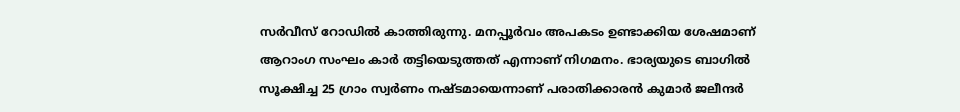സർവീസ് റോഡിൽ കാത്തിരുന്നു. മനപ്പൂർവം അപകടം ഉണ്ടാക്കിയ ശേഷമാണ് ആറാംഗ സംഘം കാർ തട്ടിയെടുത്തത് എന്നാണ് നിഗമനം. ഭാര്യയുടെ ബാഗിൽ സൂക്ഷിച്ച 25 ഗ്രാം സ്വർണം നഷ്ടമായെന്നാണ് പരാതിക്കാരൻ കുമാർ ജലീന്ദർ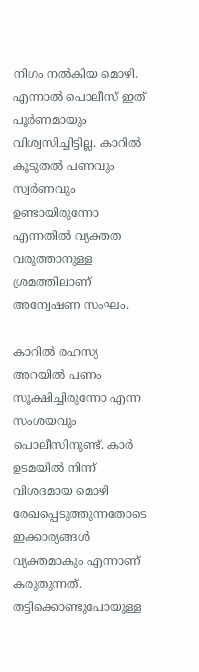നിഗം നൽകിയ മൊഴി. എന്നാൽ പൊലീസ് ഇത് പൂർണമായും വിശ്വസിച്ചിട്ടില്ല. കാറിൽ കൂടുതൽ പണവും സ്വർണവും ഉണ്ടായിരുന്നോ എന്നതിൽ വ്യക്തത വരുത്താനുള്ള ശ്രമത്തിലാണ് അന്വേഷണ സംഘം.

കാറിൽ രഹസ്യ അറയിൽ പണം സൂക്ഷിച്ചിരുന്നോ എന്ന സംശയവും പൊലീസിനുണ്ട്. കാർ ഉടമയിൽ നിന്ന് വിശദമായ മൊഴി രേഖപ്പെടുത്തുന്നതോടെ ഇക്കാര്യങ്ങൾ വ്യക്തമാകും എന്നാണ് കരുതുന്നത്. തട്ടിക്കൊണ്ടുപോയുള്ള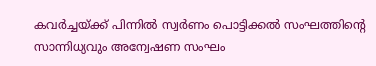കവർച്ചയ്ക്ക് പിന്നിൽ സ്വർണം പൊട്ടിക്കൽ സംഘത്തിൻ്റെ സാന്നിധ്യവും അന്വേഷണ സംഘം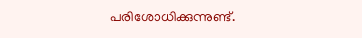പരിശോധിക്കുന്നുണ്ട്.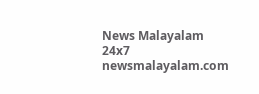News Malayalam 24x7
newsmalayalam.com